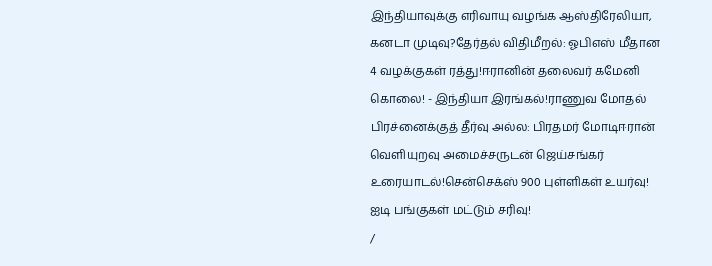இந்தியாவுக்கு எரிவாயு வழங்க ஆஸ்திரேலியா, கனடா முடிவு?தேர்தல் விதிமீறல்: ஓபிஎஸ் மீதான 4 வழக்குகள் ரத்து!ஈரானின் தலைவர் கமேனி கொலை! - இந்தியா இரங்கல்!ராணுவ மோதல் பிரச்னைக்குத் தீர்வு அல்ல: பிரதமர் மோடிஈரான் வெளியுறவு அமைச்சருடன் ஜெய்சங்கர் உரையாடல்!சென்செக்ஸ் 900 புள்ளிகள் உயர்வு! ஐடி பங்குகள் மட்டும் சரிவு!
/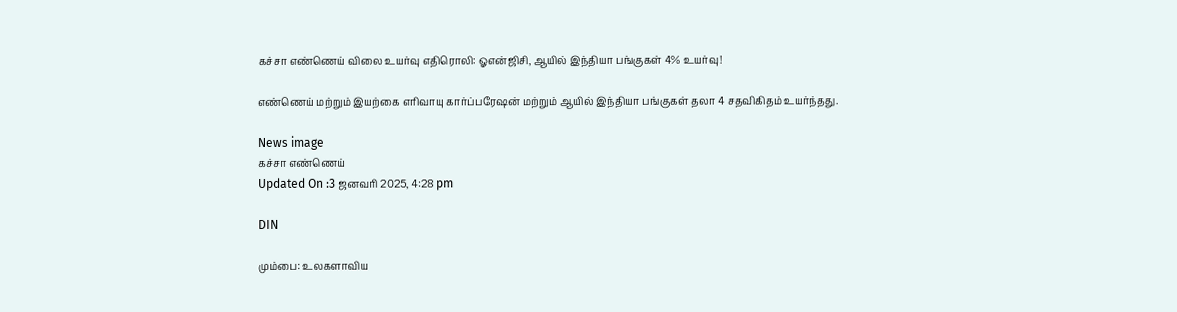கச்சா எண்ணெய் விலை உயர்வு எதிரொலி: ஓஎன்ஜிசி, ஆயில் இந்தியா பங்குகள் 4% உயர்வு!

எண்ணெய் மற்றும் இயற்கை எரிவாயு கார்ப்பரேஷன் மற்றும் ஆயில் இந்தியா பங்குகள் தலா 4 சதவிகிதம் உயர்ந்தது.

News image
கச்சா எண்ணெய்
Updated On :3 ஜனவரி 2025, 4:28 pm

DIN

மும்பை: உலகளாவிய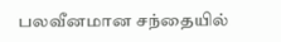பலவீனமான சந்தையில்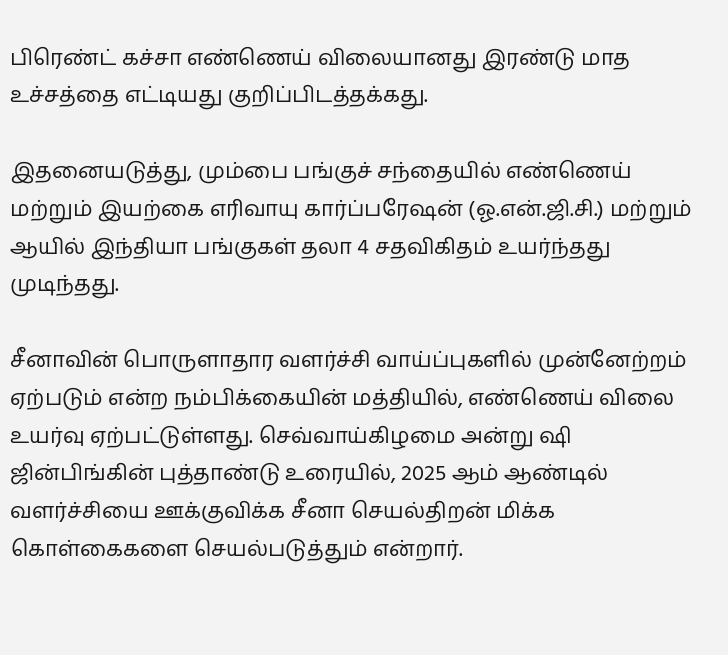பிரெண்ட் கச்சா எண்ணெய் விலையானது இரண்டு மாத உச்சத்தை எட்டியது குறிப்பிடத்தக்கது.

இதனையடுத்து, மும்பை பங்குச் சந்தையில் எண்ணெய் மற்றும் இயற்கை எரிவாயு கார்ப்பரேஷன் (ஓ.என்.ஜி.சி.) மற்றும் ஆயில் இந்தியா பங்குகள் தலா 4 சதவிகிதம் உயர்ந்தது முடிந்தது.

சீனாவின் பொருளாதார வளர்ச்சி வாய்ப்புகளில் முன்னேற்றம் ஏற்படும் என்ற நம்பிக்கையின் மத்தியில், எண்ணெய் விலை உயர்வு ஏற்பட்டுள்ளது. செவ்வாய்கிழமை அன்று ஷி ஜின்பிங்கின் புத்தாண்டு உரையில், 2025 ஆம் ஆண்டில் வளர்ச்சியை ஊக்குவிக்க சீனா செயல்திறன் மிக்க கொள்கைகளை செயல்படுத்தும் என்றார்.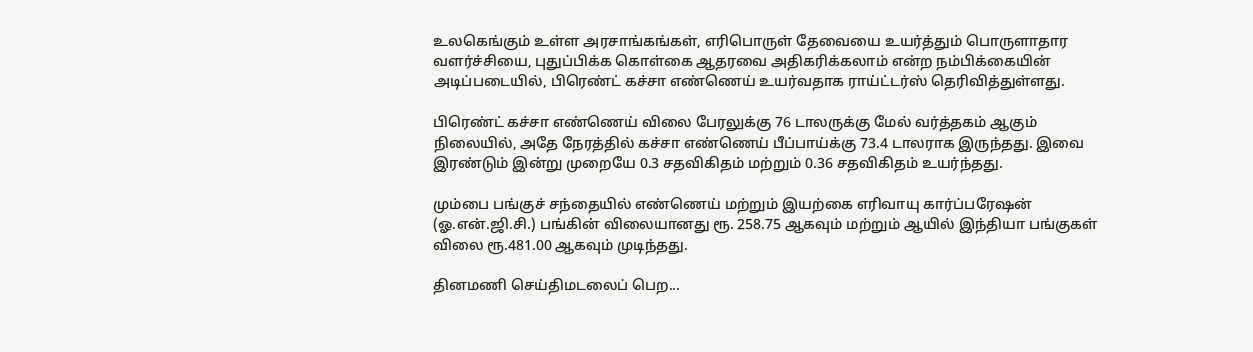உலகெங்கும் உள்ள அரசாங்கங்கள், எரிபொருள் தேவையை உயர்த்தும் பொருளாதார வளர்ச்சியை, புதுப்பிக்க கொள்கை ஆதரவை அதிகரிக்கலாம் என்ற நம்பிக்கையின் அடிப்படையில், பிரெண்ட் கச்சா எண்ணெய் உயர்வதாக ராய்ட்டர்ஸ் தெரிவித்துள்ளது.

பிரெண்ட் கச்சா எண்ணெய் விலை பேரலுக்கு 76 டாலருக்கு மேல் வர்த்தகம் ஆகும் நிலையில், அதே நேரத்தில் கச்சா எண்ணெய் பீப்பாய்க்கு 73.4 டாலராக இருந்தது. இவை இரண்டும் இன்று முறையே 0.3 சதவிகிதம் மற்றும் 0.36 சதவிகிதம் உயர்ந்தது.

மும்பை பங்குச் சந்தையில் எண்ணெய் மற்றும் இயற்கை எரிவாயு கார்ப்பரேஷன் (ஓ.என்.ஜி.சி.) பங்கின் விலையானது ரூ. 258.75 ஆகவும் மற்றும் ஆயில் இந்தியா பங்குகள் விலை ரூ.481.00 ஆகவும் முடிந்தது.

தினமணி செய்திமடலைப் பெற...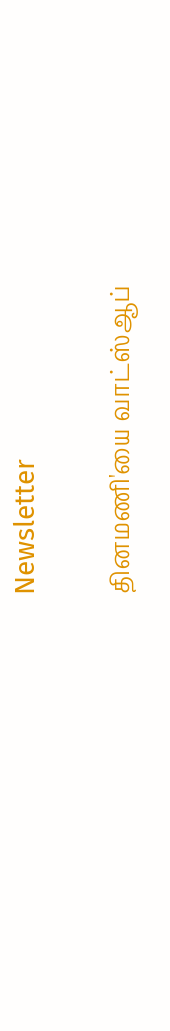Newsletter

தினமணி'யை வாட்ஸ்ஆப்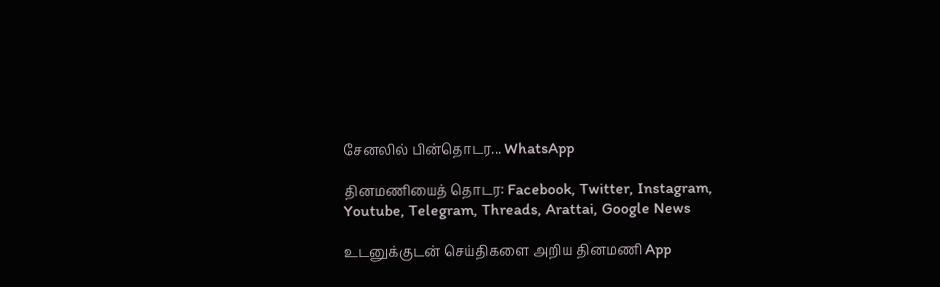சேனலில் பின்தொடர... WhatsApp

தினமணியைத் தொடர: Facebook, Twitter, Instagram, Youtube, Telegram, Threads, Arattai, Google News

உடனுக்குடன் செய்திகளை அறிய தினமணி App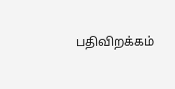பதிவிறக்கம்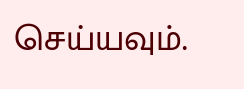செய்யவும்.